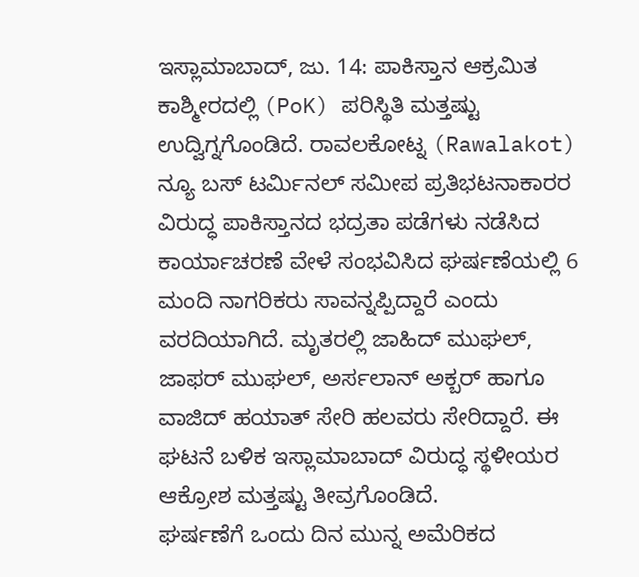ಇಸ್ಲಾಮಾಬಾದ್, ಜು. 14: ಪಾಕಿಸ್ತಾನ ಆಕ್ರಮಿತ ಕಾಶ್ಮೀರದಲ್ಲಿ (PoK) ಪರಿಸ್ಥಿತಿ ಮತ್ತಷ್ಟು ಉದ್ವಿಗ್ನಗೊಂಡಿದೆ. ರಾವಲಕೋಟ್ನ (Rawalakot) ನ್ಯೂ ಬಸ್ ಟರ್ಮಿನಲ್ ಸಮೀಪ ಪ್ರತಿಭಟನಾಕಾರರ ವಿರುದ್ಧ ಪಾಕಿಸ್ತಾನದ ಭದ್ರತಾ ಪಡೆಗಳು ನಡೆಸಿದ ಕಾರ್ಯಾಚರಣೆ ವೇಳೆ ಸಂಭವಿಸಿದ ಘರ್ಷಣೆಯಲ್ಲಿ 6 ಮಂದಿ ನಾಗರಿಕರು ಸಾವನ್ನಪ್ಪಿದ್ದಾರೆ ಎಂದು ವರದಿಯಾಗಿದೆ. ಮೃತರಲ್ಲಿ ಜಾಹಿದ್ ಮುಘಲ್, ಜಾಫರ್ ಮುಘಲ್, ಅರ್ಸಲಾನ್ ಅಕ್ಬರ್ ಹಾಗೂ ವಾಜಿದ್ ಹಯಾತ್ ಸೇರಿ ಹಲವರು ಸೇರಿದ್ದಾರೆ. ಈ ಘಟನೆ ಬಳಿಕ ಇಸ್ಲಾಮಾಬಾದ್ ವಿರುದ್ಧ ಸ್ಥಳೀಯರ ಆಕ್ರೋಶ ಮತ್ತಷ್ಟು ತೀವ್ರಗೊಂಡಿದೆ.
ಘರ್ಷಣೆಗೆ ಒಂದು ದಿನ ಮುನ್ನ ಅಮೆರಿಕದ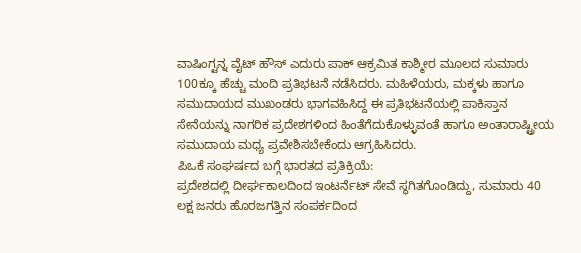ವಾಷಿಂಗ್ಟನ್ನ ವೈಟ್ ಹೌಸ್ ಎದುರು ಪಾಕ್ ಆಕ್ರಮಿತ ಕಾಶ್ಮೀರ ಮೂಲದ ಸುಮಾರು 100ಕ್ಕೂ ಹೆಚ್ಚು ಮಂದಿ ಪ್ರತಿಭಟನೆ ನಡೆಸಿದರು. ಮಹಿಳೆಯರು, ಮಕ್ಕಳು ಹಾಗೂ ಸಮುದಾಯದ ಮುಖಂಡರು ಭಾಗವಹಿಸಿದ್ದ ಈ ಪ್ರತಿಭಟನೆಯಲ್ಲಿ ಪಾಕಿಸ್ತಾನ ಸೇನೆಯನ್ನು ನಾಗರಿಕ ಪ್ರದೇಶಗಳಿಂದ ಹಿಂತೆಗೆದುಕೊಳ್ಳುವಂತೆ ಹಾಗೂ ಅಂತಾರಾಷ್ಟ್ರೀಯ ಸಮುದಾಯ ಮಧ್ಯ ಪ್ರವೇಶಿಸಬೇಕೆಂದು ಆಗ್ರಹಿಸಿದರು.
ಪಿಒಕೆ ಸಂಘರ್ಷದ ಬಗ್ಗೆ ಭಾರತದ ಪ್ರತಿಕ್ರಿಯೆ:
ಪ್ರದೇಶದಲ್ಲಿ ದೀರ್ಘಕಾಲದಿಂದ ಇಂಟರ್ನೆಟ್ ಸೇವೆ ಸ್ಥಗಿತಗೊಂಡಿದ್ದು, ಸುಮಾರು 40 ಲಕ್ಷ ಜನರು ಹೊರಜಗತ್ತಿನ ಸಂಪರ್ಕದಿಂದ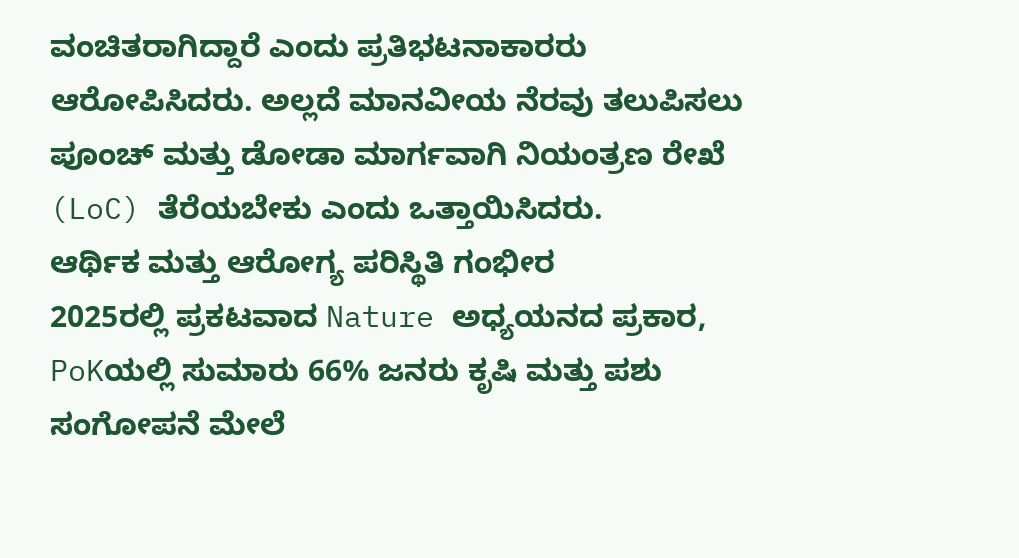ವಂಚಿತರಾಗಿದ್ದಾರೆ ಎಂದು ಪ್ರತಿಭಟನಾಕಾರರು ಆರೋಪಿಸಿದರು. ಅಲ್ಲದೆ ಮಾನವೀಯ ನೆರವು ತಲುಪಿಸಲು ಪೂಂಚ್ ಮತ್ತು ಡೋಡಾ ಮಾರ್ಗವಾಗಿ ನಿಯಂತ್ರಣ ರೇಖೆ (LoC) ತೆರೆಯಬೇಕು ಎಂದು ಒತ್ತಾಯಿಸಿದರು.
ಆರ್ಥಿಕ ಮತ್ತು ಆರೋಗ್ಯ ಪರಿಸ್ಥಿತಿ ಗಂಭೀರ
2025ರಲ್ಲಿ ಪ್ರಕಟವಾದ Nature ಅಧ್ಯಯನದ ಪ್ರಕಾರ, PoKಯಲ್ಲಿ ಸುಮಾರು 66% ಜನರು ಕೃಷಿ ಮತ್ತು ಪಶು ಸಂಗೋಪನೆ ಮೇಲೆ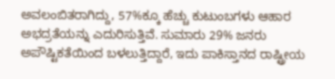ಅವಲಂಬಿತರಾಗಿದ್ದು, 57%ಕ್ಕೂ ಹೆಚ್ಚು ಕುಟುಂಬಗಳು ಆಹಾರ ಅಭದ್ರತೆಯನ್ನು ಎದುರಿಸುತ್ತಿವೆ. ಸುಮಾರು 29% ಜನರು ಅಪೌಷ್ಟಿಕತೆಯಿಂದ ಬಳಲುತ್ತಿದ್ದಾರೆ, ಇದು ಪಾಕಿಸ್ತಾನದ ರಾಷ್ಟ್ರೀಯ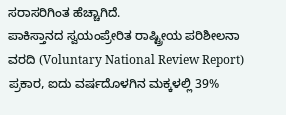ಸರಾಸರಿಗಿಂತ ಹೆಚ್ಚಾಗಿದೆ.
ಪಾಕಿಸ್ತಾನದ ಸ್ವಯಂಪ್ರೇರಿತ ರಾಷ್ಟ್ರೀಯ ಪರಿಶೀಲನಾ ವರದಿ (Voluntary National Review Report) ಪ್ರಕಾರ, ಐದು ವರ್ಷದೊಳಗಿನ ಮಕ್ಕಳಲ್ಲಿ 39%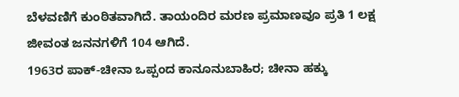ಬೆಳವಣಿಗೆ ಕುಂಠಿತವಾಗಿದೆ. ತಾಯಂದಿರ ಮರಣ ಪ್ರಮಾಣವೂ ಪ್ರತಿ 1 ಲಕ್ಷ ಜೀವಂತ ಜನನಗಳಿಗೆ 104 ಆಗಿದೆ.
1963ರ ಪಾಕ್-ಚೀನಾ ಒಪ್ಪಂದ ಕಾನೂನುಬಾಹಿರ; ಚೀನಾ ಹಕ್ಕು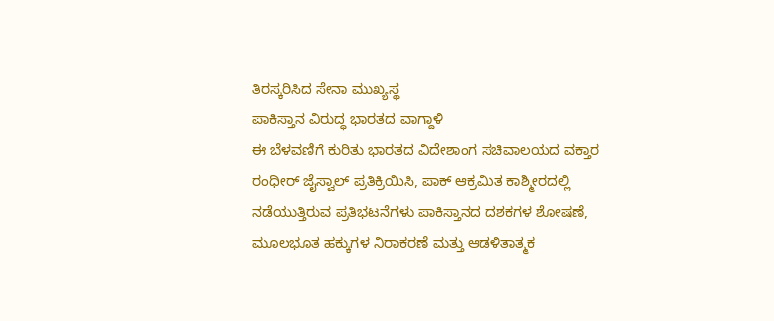ತಿರಸ್ಕರಿಸಿದ ಸೇನಾ ಮುಖ್ಯಸ್ಥ
ಪಾಕಿಸ್ತಾನ ವಿರುದ್ಧ ಭಾರತದ ವಾಗ್ದಾಳಿ
ಈ ಬೆಳವಣಿಗೆ ಕುರಿತು ಭಾರತದ ವಿದೇಶಾಂಗ ಸಚಿವಾಲಯದ ವಕ್ತಾರ ರಂಧೀರ್ ಜೈಸ್ವಾಲ್ ಪ್ರತಿಕ್ರಿಯಿಸಿ, ಪಾಕ್ ಆಕ್ರಮಿತ ಕಾಶ್ಮೀರದಲ್ಲಿ ನಡೆಯುತ್ತಿರುವ ಪ್ರತಿಭಟನೆಗಳು ಪಾಕಿಸ್ತಾನದ ದಶಕಗಳ ಶೋಷಣೆ, ಮೂಲಭೂತ ಹಕ್ಕುಗಳ ನಿರಾಕರಣೆ ಮತ್ತು ಆಡಳಿತಾತ್ಮಕ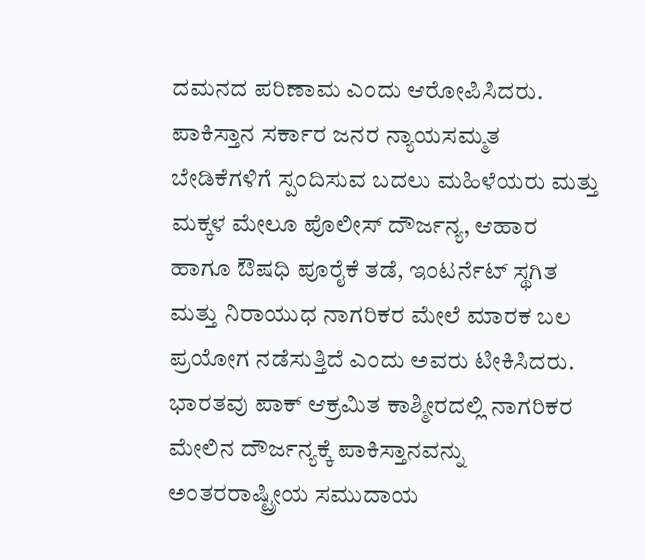ದಮನದ ಪರಿಣಾಮ ಎಂದು ಆರೋಪಿಸಿದರು.
ಪಾಕಿಸ್ತಾನ ಸರ್ಕಾರ ಜನರ ನ್ಯಾಯಸಮ್ಮತ ಬೇಡಿಕೆಗಳಿಗೆ ಸ್ಪಂದಿಸುವ ಬದಲು ಮಹಿಳೆಯರು ಮತ್ತು ಮಕ್ಕಳ ಮೇಲೂ ಪೊಲೀಸ್ ದೌರ್ಜನ್ಯ, ಆಹಾರ ಹಾಗೂ ಔಷಧಿ ಪೂರೈಕೆ ತಡೆ, ಇಂಟರ್ನೆಟ್ ಸ್ಥಗಿತ ಮತ್ತು ನಿರಾಯುಧ ನಾಗರಿಕರ ಮೇಲೆ ಮಾರಕ ಬಲ ಪ್ರಯೋಗ ನಡೆಸುತ್ತಿದೆ ಎಂದು ಅವರು ಟೀಕಿಸಿದರು.
ಭಾರತವು ಪಾಕ್ ಆಕ್ರಮಿತ ಕಾಶ್ಮೀರದಲ್ಲಿ ನಾಗರಿಕರ ಮೇಲಿನ ದೌರ್ಜನ್ಯಕ್ಕೆ ಪಾಕಿಸ್ತಾನವನ್ನು ಅಂತರರಾಷ್ಟ್ರೀಯ ಸಮುದಾಯ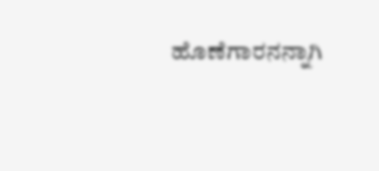ಹೊಣೆಗಾರನನ್ನಾಗಿ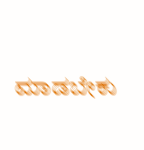ಮಾಡಬೇಕು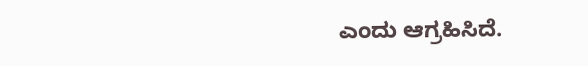ಎಂದು ಆಗ್ರಹಿಸಿದೆ.